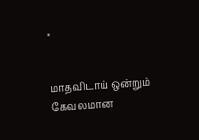×


மாதவிடாய் ஒன்றும் கேவலமான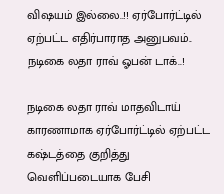விஷயம் இல்லை..!! ஏர்போர்ட்டில் ஏற்பட்ட எதிர்பாராத அனுபவம்.. நடிகை லதா ராவ் ஓபன் டாக்..!

நடிகை லதா ராவ் மாதவிடாய் காரணாமாக ஏர்போர்ட்டில் ஏற்பட்ட கஷ்டத்தை குறித்து வெளிப்படையாக பேசி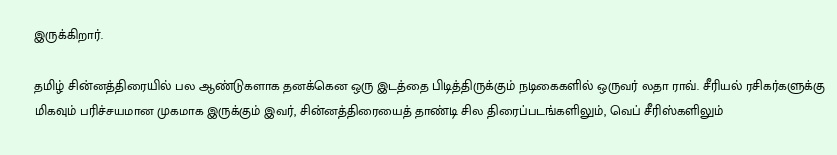இருக்கிறார்.

தமிழ் சின்னத்திரையில் பல ஆண்டுகளாக தனக்கென ஒரு இடத்தை பிடித்திருக்கும் நடிகைகளில் ஒருவர் லதா ராவ். சீரியல் ரசிகர்களுக்கு மிகவும் பரிச்சயமான முகமாக இருக்கும் இவர், சின்னத்திரையைத் தாண்டி சில திரைப்படங்களிலும், வெப் சீரிஸ்களிலும்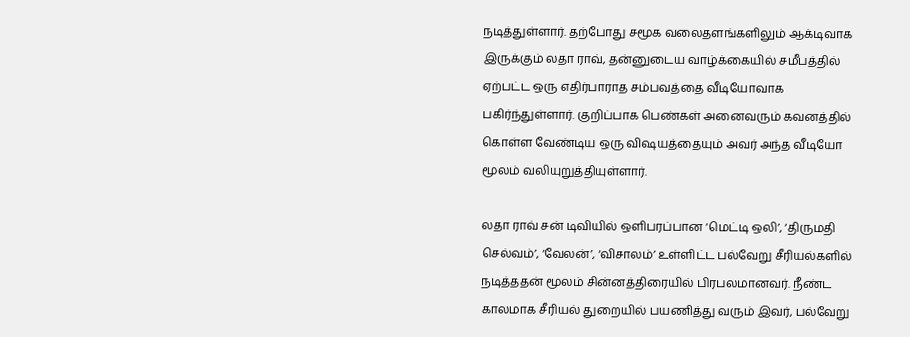நடித்துள்ளார். தற்போது சமூக வலைதளங்களிலும் ஆக்டிவாக இருக்கும் லதா ராவ், தன்னுடைய வாழ்க்கையில் சமீபத்தில் ஏற்பட்ட ஒரு எதிர்பாராத சம்பவத்தை வீடியோவாக பகிர்ந்துள்ளார். குறிப்பாக பெண்கள் அனைவரும் கவனத்தில் கொள்ள வேண்டிய ஒரு விஷயத்தையும் அவர் அந்த வீடியோ மூலம் வலியுறுத்தியுள்ளார்.

லதா ராவ் சன் டிவியில் ஒளிபரப்பான ‘மெட்டி ஒலி’, ‘திருமதி செல்வம்’, ‘வேலன்’, ‘விசாலம்’ உள்ளிட்ட பல்வேறு சீரியல்களில் நடித்ததன் மூலம் சின்னத்திரையில் பிரபலமானவர். நீண்ட காலமாக சீரியல் துறையில் பயணித்து வரும் இவர், பல்வேறு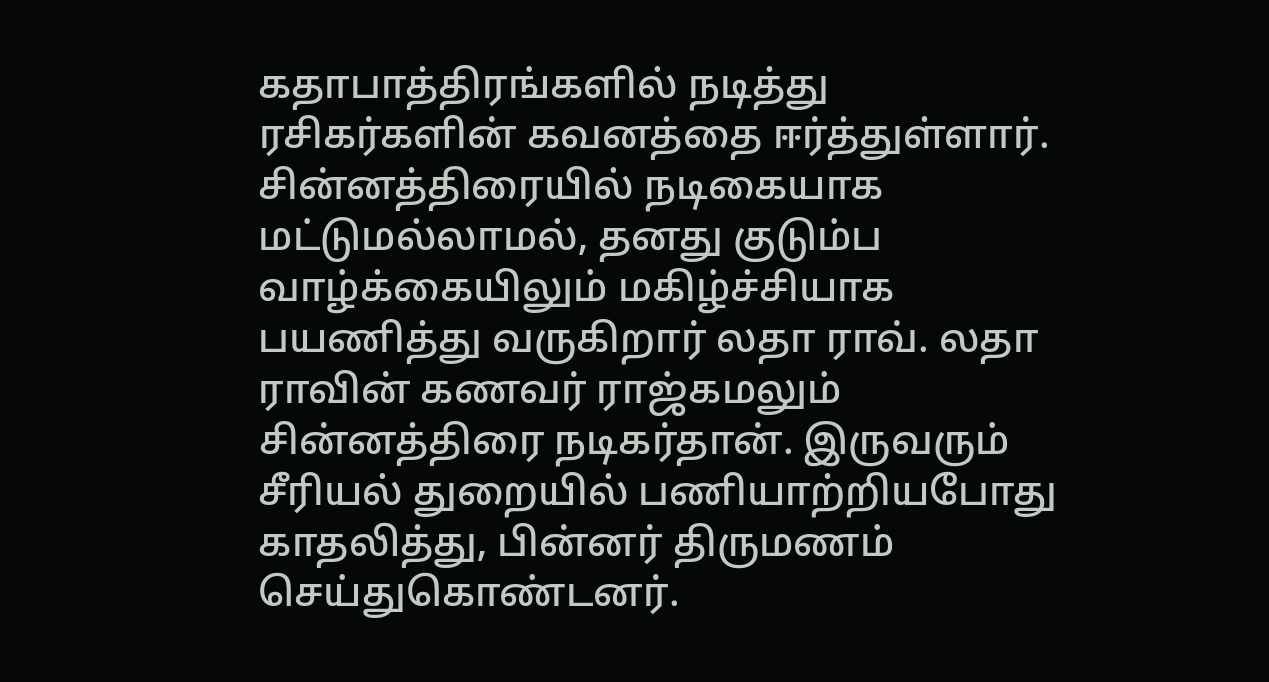கதாபாத்திரங்களில் நடித்து ரசிகர்களின் கவனத்தை ஈர்த்துள்ளார். சின்னத்திரையில் நடிகையாக மட்டுமல்லாமல், தனது குடும்ப வாழ்க்கையிலும் மகிழ்ச்சியாக பயணித்து வருகிறார் லதா ராவ். லதா ராவின் கணவர் ராஜ்கமலும் சின்னத்திரை நடிகர்தான். இருவரும் சீரியல் துறையில் பணியாற்றியபோது காதலித்து, பின்னர் திருமணம் செய்துகொண்டனர்.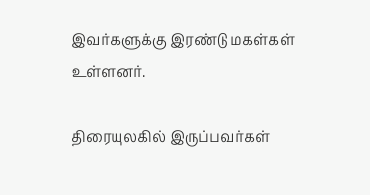இவர்களுக்கு இரண்டு மகள்கள் உள்ளனர்.

திரையுலகில் இருப்பவர்கள்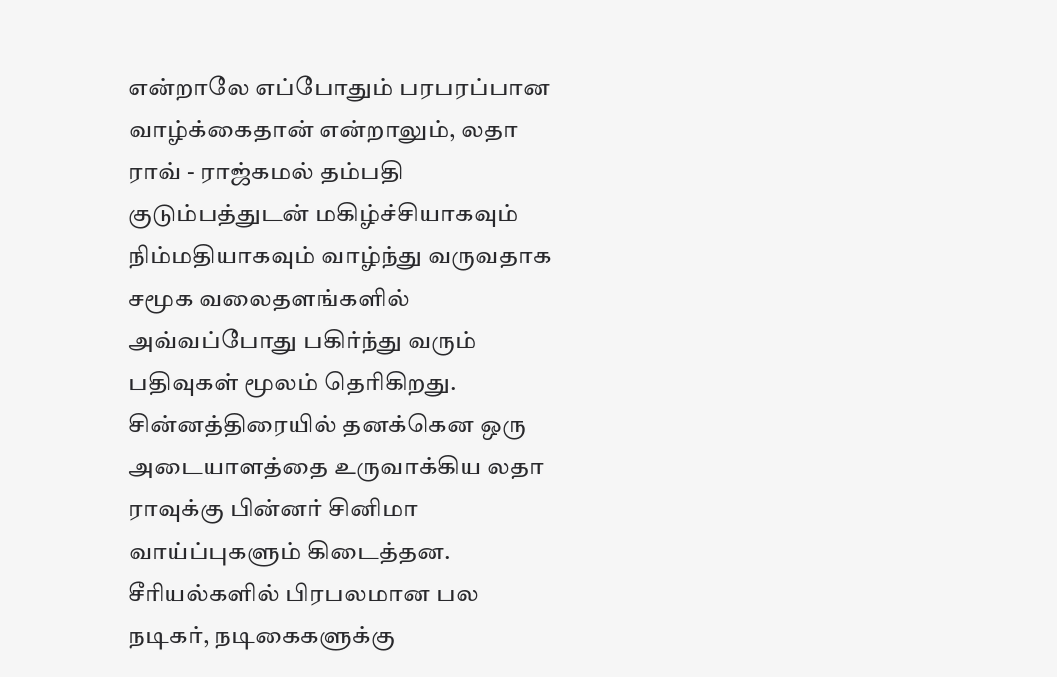என்றாலே எப்போதும் பரபரப்பான வாழ்க்கைதான் என்றாலும், லதா ராவ் - ராஜ்கமல் தம்பதி குடும்பத்துடன் மகிழ்ச்சியாகவும் நிம்மதியாகவும் வாழ்ந்து வருவதாக சமூக வலைதளங்களில் அவ்வப்போது பகிர்ந்து வரும் பதிவுகள் மூலம் தெரிகிறது. சின்னத்திரையில் தனக்கென ஒரு அடையாளத்தை உருவாக்கிய லதா ராவுக்கு பின்னர் சினிமா வாய்ப்புகளும் கிடைத்தன. சீரியல்களில் பிரபலமான பல நடிகர், நடிகைகளுக்கு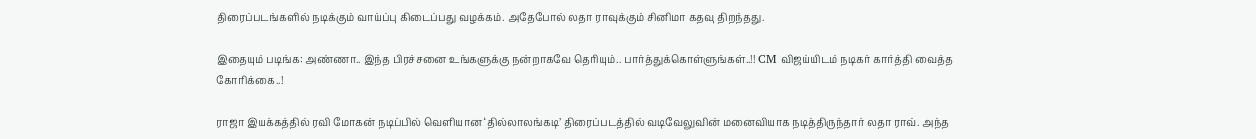திரைப்படங்களில் நடிக்கும் வாய்ப்பு கிடைப்பது வழக்கம். அதேபோல் லதா ராவுக்கும் சினிமா கதவு திறந்தது.

இதையும் படிங்க: அண்ணா.. இந்த பிரச்சனை உங்களுக்கு நன்றாகவே தெரியும்.. பார்த்துக்கொள்ளுங்கள்..!! CM விஜய்யிடம் நடிகர் கார்த்தி வைத்த கோரிக்கை..!

ராஜா இயக்கத்தில் ரவி மோகன் நடிப்பில் வெளியான ‘தில்லாலங்கடி’ திரைப்படத்தில் வடிவேலுவின் மனைவியாக நடித்திருந்தார் லதா ராவ். அந்த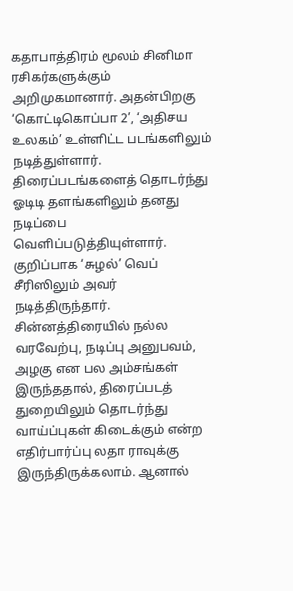கதாபாத்திரம் மூலம் சினிமா ரசிகர்களுக்கும் அறிமுகமானார். அதன்பிறகு ‘கொட்டிகொப்பா 2’, ‘அதிசய உலகம்’ உள்ளிட்ட படங்களிலும் நடித்துள்ளார். திரைப்படங்களைத் தொடர்ந்து ஓடிடி தளங்களிலும் தனது நடிப்பை வெளிப்படுத்தியுள்ளார். குறிப்பாக ‘சுழல்’ வெப் சீரிஸிலும் அவர் நடித்திருந்தார். சின்னத்திரையில் நல்ல வரவேற்பு, நடிப்பு அனுபவம், அழகு என பல அம்சங்கள் இருந்ததால், திரைப்படத் துறையிலும் தொடர்ந்து வாய்ப்புகள் கிடைக்கும் என்ற எதிர்பார்ப்பு லதா ராவுக்கு இருந்திருக்கலாம். ஆனால்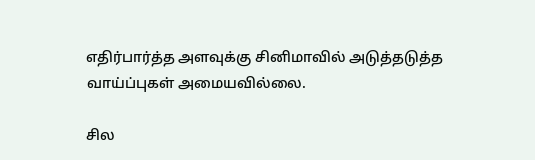எதிர்பார்த்த அளவுக்கு சினிமாவில் அடுத்தடுத்த வாய்ப்புகள் அமையவில்லை.

சில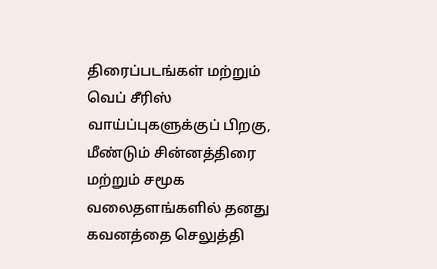திரைப்படங்கள் மற்றும் வெப் சீரிஸ் வாய்ப்புகளுக்குப் பிறகு, மீண்டும் சின்னத்திரை மற்றும் சமூக வலைதளங்களில் தனது கவனத்தை செலுத்தி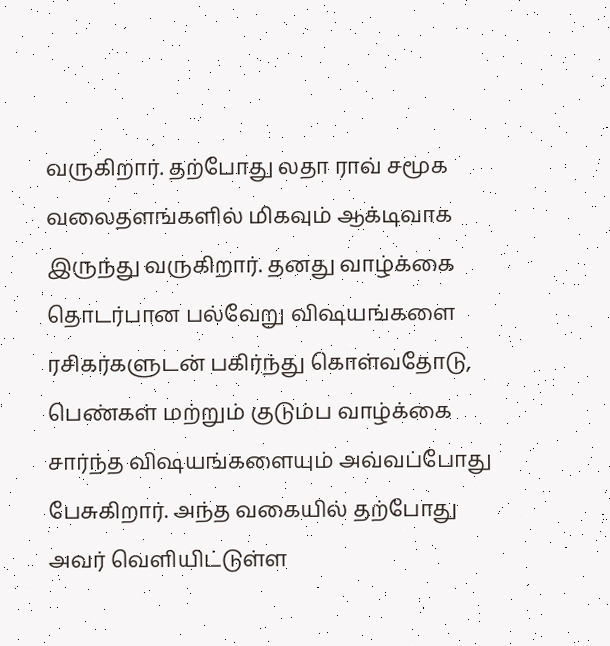வருகிறார். தற்போது லதா ராவ் சமூக வலைதளங்களில் மிகவும் ஆக்டிவாக இருந்து வருகிறார். தனது வாழ்க்கை தொடர்பான பல்வேறு விஷயங்களை ரசிகர்களுடன் பகிர்ந்து கொள்வதோடு, பெண்கள் மற்றும் குடும்ப வாழ்க்கை சார்ந்த விஷயங்களையும் அவ்வப்போது பேசுகிறார். அந்த வகையில் தற்போது அவர் வெளியிட்டுள்ள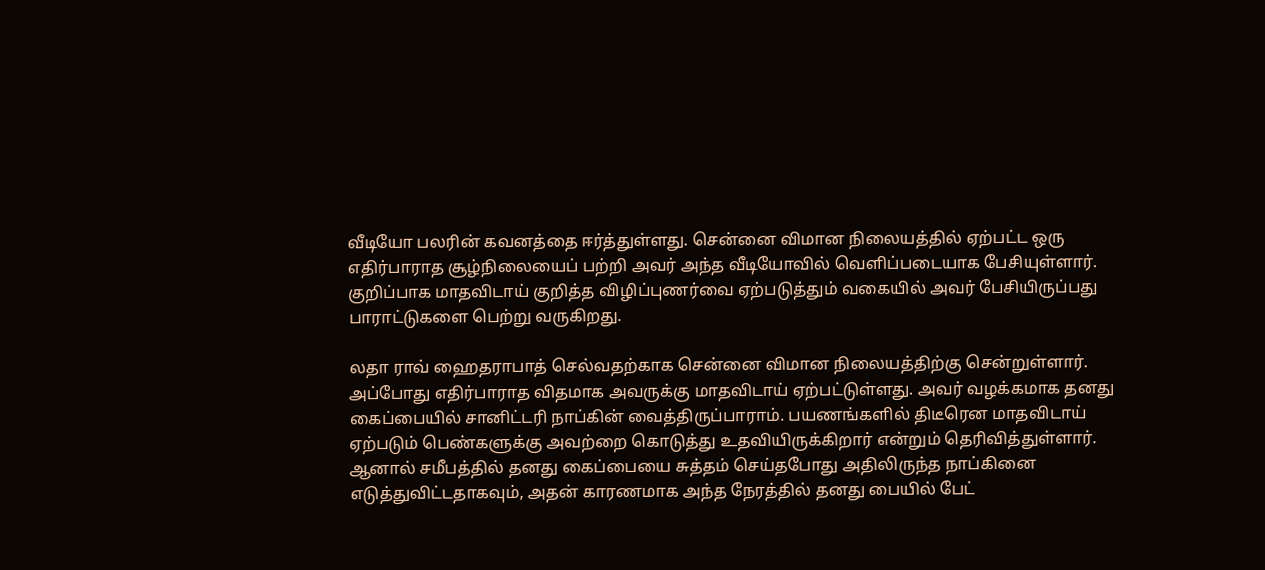வீடியோ பலரின் கவனத்தை ஈர்த்துள்ளது. சென்னை விமான நிலையத்தில் ஏற்பட்ட ஒரு எதிர்பாராத சூழ்நிலையைப் பற்றி அவர் அந்த வீடியோவில் வெளிப்படையாக பேசியுள்ளார். குறிப்பாக மாதவிடாய் குறித்த விழிப்புணர்வை ஏற்படுத்தும் வகையில் அவர் பேசியிருப்பது பாராட்டுகளை பெற்று வருகிறது.

லதா ராவ் ஹைதராபாத் செல்வதற்காக சென்னை விமான நிலையத்திற்கு சென்றுள்ளார். அப்போது எதிர்பாராத விதமாக அவருக்கு மாதவிடாய் ஏற்பட்டுள்ளது. அவர் வழக்கமாக தனது கைப்பையில் சானிட்டரி நாப்கின் வைத்திருப்பாராம். பயணங்களில் திடீரென மாதவிடாய் ஏற்படும் பெண்களுக்கு அவற்றை கொடுத்து உதவியிருக்கிறார் என்றும் தெரிவித்துள்ளார். ஆனால் சமீபத்தில் தனது கைப்பையை சுத்தம் செய்தபோது அதிலிருந்த நாப்கினை எடுத்துவிட்டதாகவும், அதன் காரணமாக அந்த நேரத்தில் தனது பையில் பேட்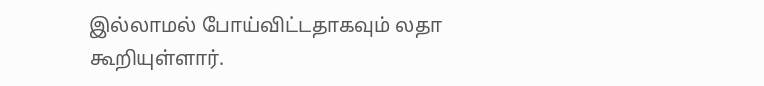இல்லாமல் போய்விட்டதாகவும் லதா கூறியுள்ளார்.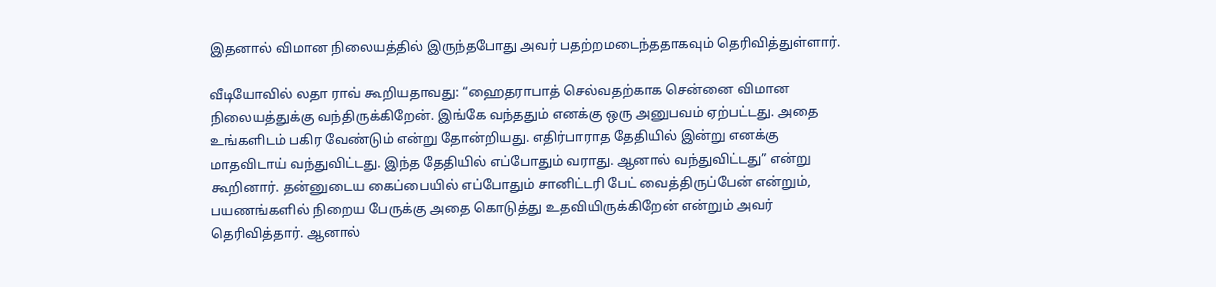இதனால் விமான நிலையத்தில் இருந்தபோது அவர் பதற்றமடைந்ததாகவும் தெரிவித்துள்ளார்.

வீடியோவில் லதா ராவ் கூறியதாவது: “ஹைதராபாத் செல்வதற்காக சென்னை விமான நிலையத்துக்கு வந்திருக்கிறேன். இங்கே வந்ததும் எனக்கு ஒரு அனுபவம் ஏற்பட்டது. அதை உங்களிடம் பகிர வேண்டும் என்று தோன்றியது. எதிர்பாராத தேதியில் இன்று எனக்கு மாதவிடாய் வந்துவிட்டது. இந்த தேதியில் எப்போதும் வராது. ஆனால் வந்துவிட்டது” என்று கூறினார். தன்னுடைய கைப்பையில் எப்போதும் சானிட்டரி பேட் வைத்திருப்பேன் என்றும், பயணங்களில் நிறைய பேருக்கு அதை கொடுத்து உதவியிருக்கிறேன் என்றும் அவர் தெரிவித்தார். ஆனால்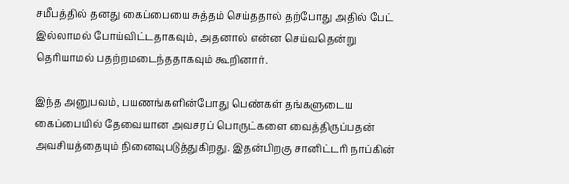சமீபத்தில் தனது கைப்பையை சுத்தம் செய்ததால் தற்போது அதில் பேட் இல்லாமல் போய்விட்டதாகவும், அதனால் என்ன செய்வதென்று தெரியாமல் பதற்றமடைந்ததாகவும் கூறினார்.

இந்த அனுபவம், பயணங்களின்போது பெண்கள் தங்களுடைய கைப்பையில் தேவையான அவசரப் பொருட்களை வைத்திருப்பதன் அவசியத்தையும் நினைவுபடுத்துகிறது. இதன்பிறகு சானிட்டரி நாப்கின்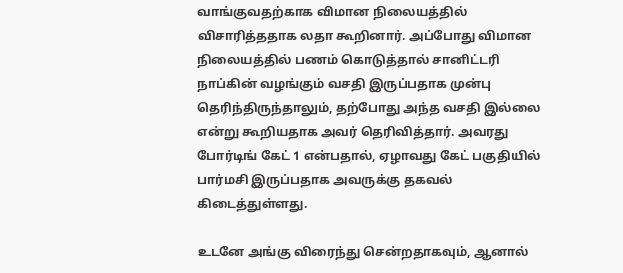வாங்குவதற்காக விமான நிலையத்தில் விசாரித்ததாக லதா கூறினார். அப்போது விமான நிலையத்தில் பணம் கொடுத்தால் சானிட்டரி நாப்கின் வழங்கும் வசதி இருப்பதாக முன்பு தெரிந்திருந்தாலும், தற்போது அந்த வசதி இல்லை என்று கூறியதாக அவர் தெரிவித்தார். அவரது போர்டிங் கேட் 1 என்பதால், ஏழாவது கேட் பகுதியில் பார்மசி இருப்பதாக அவருக்கு தகவல் கிடைத்துள்ளது.

உடனே அங்கு விரைந்து சென்றதாகவும், ஆனால்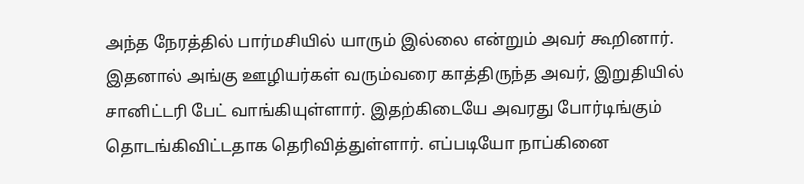அந்த நேரத்தில் பார்மசியில் யாரும் இல்லை என்றும் அவர் கூறினார். இதனால் அங்கு ஊழியர்கள் வரும்வரை காத்திருந்த அவர், இறுதியில் சானிட்டரி பேட் வாங்கியுள்ளார். இதற்கிடையே அவரது போர்டிங்கும் தொடங்கிவிட்டதாக தெரிவித்துள்ளார். எப்படியோ நாப்கினை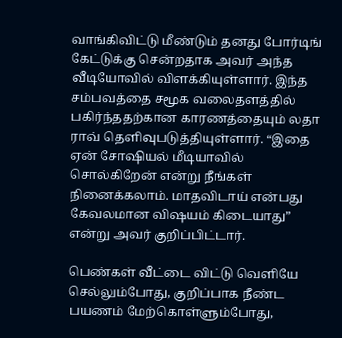வாங்கிவிட்டு மீண்டும் தனது போர்டிங் கேட்டுக்கு சென்றதாக அவர் அந்த வீடியோவில் விளக்கியுள்ளார். இந்த சம்பவத்தை சமூக வலைதளத்தில் பகிர்ந்ததற்கான காரணத்தையும் லதா ராவ் தெளிவுபடுத்தியுள்ளார். “இதை ஏன் சோஷியல் மீடியாவில் சொல்கிறேன் என்று நீங்கள் நினைக்கலாம். மாதவிடாய் என்பது கேவலமான விஷயம் கிடையாது” என்று அவர் குறிப்பிட்டார்.

பெண்கள் வீட்டை விட்டு வெளியே செல்லும்போது, குறிப்பாக நீண்ட பயணம் மேற்கொள்ளும்போது,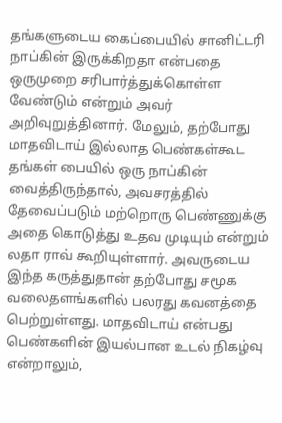தங்களுடைய கைப்பையில் சானிட்டரி நாப்கின் இருக்கிறதா என்பதை ஒருமுறை சரிபார்த்துக்கொள்ள வேண்டும் என்றும் அவர் அறிவுறுத்தினார். மேலும், தற்போது மாதவிடாய் இல்லாத பெண்கள்கூட தங்கள் பையில் ஒரு நாப்கின் வைத்திருந்தால், அவசரத்தில் தேவைப்படும் மற்றொரு பெண்ணுக்கு அதை கொடுத்து உதவ முடியும் என்றும் லதா ராவ் கூறியுள்ளார். அவருடைய இந்த கருத்துதான் தற்போது சமூக வலைதளங்களில் பலரது கவனத்தை பெற்றுள்ளது. மாதவிடாய் என்பது பெண்களின் இயல்பான உடல் நிகழ்வு என்றாலும்,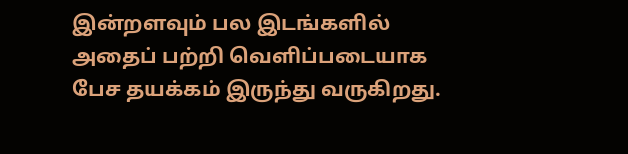இன்றளவும் பல இடங்களில் அதைப் பற்றி வெளிப்படையாக பேச தயக்கம் இருந்து வருகிறது.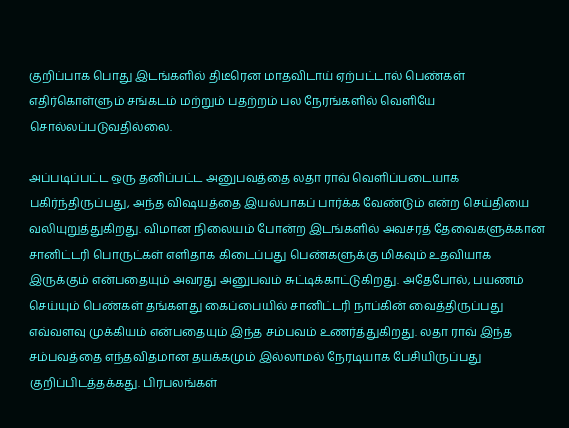குறிப்பாக பொது இடங்களில் திடீரென மாதவிடாய் ஏற்பட்டால் பெண்கள் எதிர்கொள்ளும் சங்கடம் மற்றும் பதற்றம் பல நேரங்களில் வெளியே சொல்லப்படுவதில்லை.

அப்படிப்பட்ட ஒரு தனிப்பட்ட அனுபவத்தை லதா ராவ் வெளிப்படையாக பகிர்ந்திருப்பது, அந்த விஷயத்தை இயல்பாகப் பார்க்க வேண்டும் என்ற செய்தியை வலியுறுத்துகிறது. விமான நிலையம் போன்ற இடங்களில் அவசரத் தேவைகளுக்கான சானிட்டரி பொருட்கள் எளிதாக கிடைப்பது பெண்களுக்கு மிகவும் உதவியாக இருக்கும் என்பதையும் அவரது அனுபவம் சுட்டிக்காட்டுகிறது. அதேபோல், பயணம் செய்யும் பெண்கள் தங்களது கைப்பையில் சானிட்டரி நாப்கின் வைத்திருப்பது எவ்வளவு முக்கியம் என்பதையும் இந்த சம்பவம் உணர்த்துகிறது. லதா ராவ் இந்த சம்பவத்தை எந்தவிதமான தயக்கமும் இல்லாமல் நேரடியாக பேசியிருப்பது குறிப்பிடத்தக்கது. பிரபலங்கள்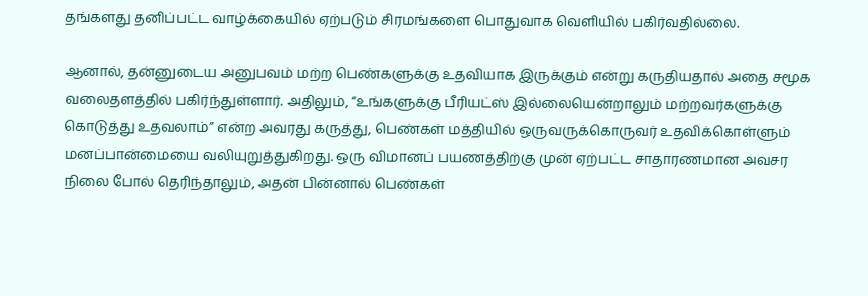தங்களது தனிப்பட்ட வாழ்க்கையில் ஏற்படும் சிரமங்களை பொதுவாக வெளியில் பகிர்வதில்லை.

ஆனால், தன்னுடைய அனுபவம் மற்ற பெண்களுக்கு உதவியாக இருக்கும் என்று கருதியதால் அதை சமூக வலைதளத்தில் பகிர்ந்துள்ளார். அதிலும், “உங்களுக்கு பீரியட்ஸ் இல்லையென்றாலும் மற்றவர்களுக்கு கொடுத்து உதவலாம்” என்ற அவரது கருத்து, பெண்கள் மத்தியில் ஒருவருக்கொருவர் உதவிக்கொள்ளும் மனப்பான்மையை வலியுறுத்துகிறது. ஒரு விமானப் பயணத்திற்கு முன் ஏற்பட்ட சாதாரணமான அவசர நிலை போல் தெரிந்தாலும், அதன் பின்னால் பெண்கள்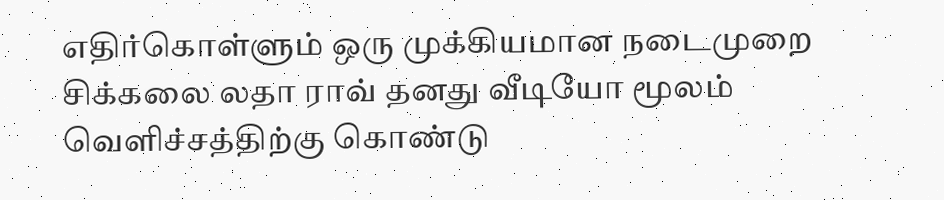எதிர்கொள்ளும் ஒரு முக்கியமான நடைமுறை சிக்கலை லதா ராவ் தனது வீடியோ மூலம் வெளிச்சத்திற்கு கொண்டு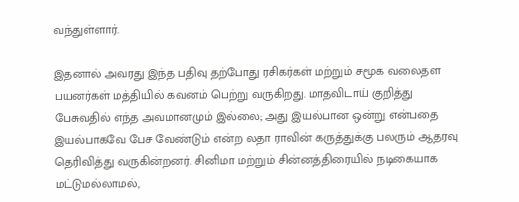வந்துள்ளார்.

இதனால் அவரது இந்த பதிவு தற்போது ரசிகர்கள் மற்றும் சமூக வலைதள பயனர்கள் மத்தியில் கவனம் பெற்று வருகிறது. மாதவிடாய் குறித்து பேசுவதில் எந்த அவமானமும் இல்லை; அது இயல்பான ஒன்று என்பதை இயல்பாகவே பேச வேண்டும் என்ற லதா ராவின் கருத்துக்கு பலரும் ஆதரவு தெரிவித்து வருகின்றனர். சினிமா மற்றும் சின்னத்திரையில் நடிகையாக மட்டுமல்லாமல்,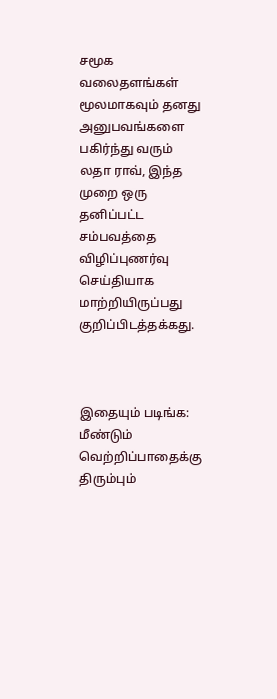சமூக வலைதளங்கள் மூலமாகவும் தனது அனுபவங்களை பகிர்ந்து வரும் லதா ராவ், இந்த முறை ஒரு தனிப்பட்ட சம்பவத்தை விழிப்புணர்வு செய்தியாக மாற்றியிருப்பது குறிப்பிடத்தக்கது.



இதையும் படிங்க: மீண்டும் வெற்றிப்பாதைக்கு திரும்பும்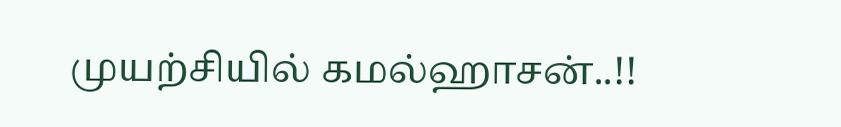முயற்சியில் கமல்ஹாசன்..!!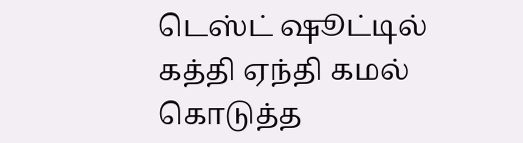டெஸ்ட் ஷூட்டில் கத்தி ஏந்தி கமல் கொடுத்த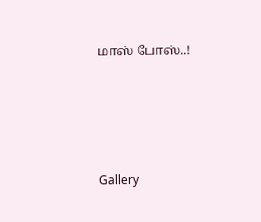மாஸ் போஸ்..!




Gallery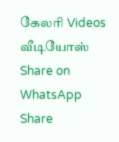கேலரி Videos வீடியோஸ் Share on WhatsApp Share